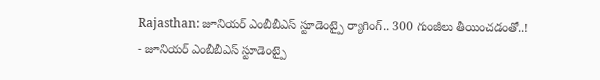Rajasthan: జూనియర్ ఎంబీబీఎస్ స్టూడెంట్పై ర్యాగింగ్.. 300 గుంజీలు తీయించడంతో..!
- జూనియర్ ఎంబీబీఎస్ స్టూడెంట్పై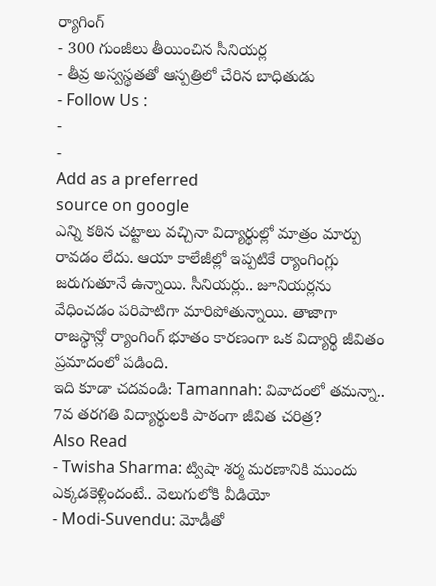ర్యాగింగ్
- 300 గుంజీలు తీయించిన సీనియర్ల
- తీవ్ర అస్వస్థతతో ఆస్పత్రిలో చేరిన బాధితుడు
- Follow Us :
-
-
Add as a preferred
source on google
ఎన్ని కఠిన చట్టాలు వచ్చినా విద్యార్థుల్లో మాత్రం మార్పు రావడం లేదు. ఆయా కాలేజీల్లో ఇప్పటికే ర్యాంగింగ్లు జరుగుతూనే ఉన్నాయి. సీనియర్లు.. జూనియర్లను వేధించడం పరిపాటిగా మారిపోతున్నాయి. తాజాగా రాజస్థాన్లో ర్యాంగింగ్ భూతం కారణంగా ఒక విద్యార్థి జీవితం ప్రమాదంలో పడింది.
ఇది కూడా చదవండి: Tamannah: వివాదంలో తమన్నా.. 7వ తరగతి విద్యార్థులకి పాఠంగా జీవిత చరిత్ర?
Also Read
- Twisha Sharma: ట్విషా శర్మ మరణానికి ముందు ఎక్కడకెళ్లిందంటే.. వెలుగులోకి వీడియో
- Modi-Suvendu: మోడీతో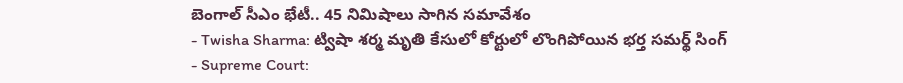బెంగాల్ సీఎం భేటీ.. 45 నిమిషాలు సాగిన సమావేశం
- Twisha Sharma: ట్విషా శర్మ మృతి కేసులో కోర్టులో లొంగిపోయిన భర్త సమర్థ్ సింగ్
- Supreme Court: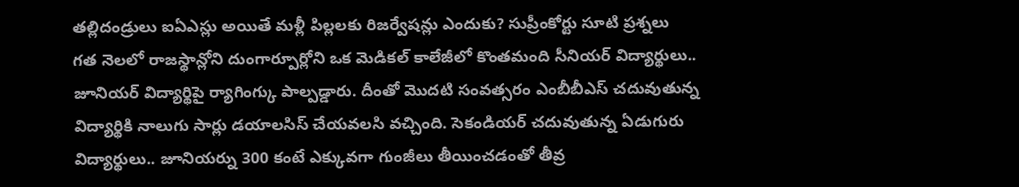తల్లిదండ్రులు ఐఏఎస్లు అయితే మళ్లీ పిల్లలకు రిజర్వేషన్లు ఎందుకు? సుప్రీంకోర్టు సూటి ప్రశ్నలు
గత నెలలో రాజస్థాన్లోని దుంగార్పూర్లోని ఒక మెడికల్ కాలేజీలో కొంతమంది సీనియర్ విద్యార్థులు.. జూనియర్ విద్యార్థిపై ర్యాగింగ్కు పాల్పడ్డారు. దీంతో మొదటి సంవత్సరం ఎంబీబీఎస్ చదువుతున్న విద్యార్థికి నాలుగు సార్లు డయాలసిస్ చేయవలసి వచ్చింది. సెకండియర్ చదువుతున్న ఏడుగురు విద్యార్థులు.. జూనియర్ను 300 కంటే ఎక్కువగా గుంజీలు తీయించడంతో తీవ్ర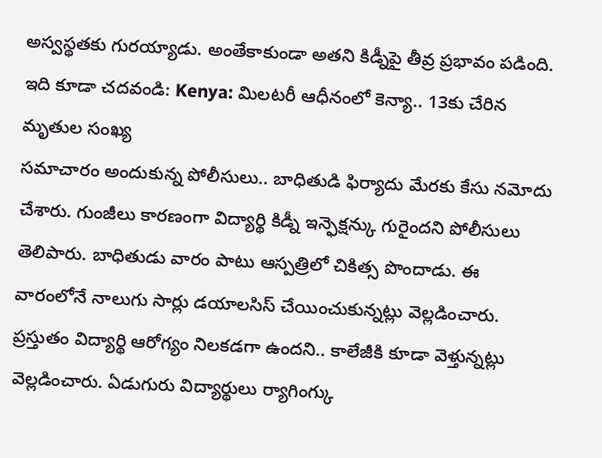అస్వస్థతకు గురయ్యాడు. అంతేకాకుండా అతని కిడ్నీపై తీవ్ర ప్రభావం పడింది.
ఇది కూడా చదవండి: Kenya: మిలటరీ ఆధీనంలో కెన్యా.. 13కు చేరిన మృతుల సంఖ్య
సమాచారం అందుకున్న పోలీసులు.. బాధితుడి ఫిర్యాదు మేరకు కేసు నమోదు చేశారు. గుంజీలు కారణంగా విద్యార్థి కిడ్నీ ఇన్ఫెక్షన్కు గురైందని పోలీసులు తెలిపారు. బాధితుడు వారం పాటు ఆస్పత్రిలో చికిత్స పొందాడు. ఈ వారంలోనే నాలుగు సార్లు డయాలసిస్ చేయించుకున్నట్లు వెల్లడించారు. ప్రస్తుతం విద్యార్థి ఆరోగ్యం నిలకడగా ఉందని.. కాలేజీకి కూడా వెళ్తున్నట్లు వెల్లడించారు. ఏడుగురు విద్యార్థులు ర్యాగింగ్కు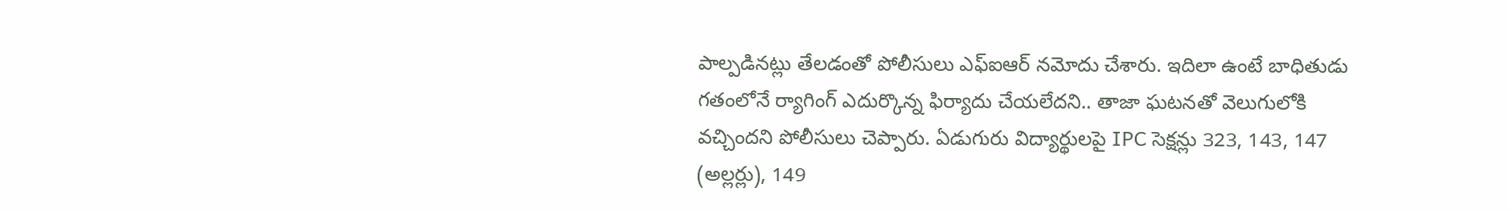పాల్పడినట్లు తేలడంతో పోలీసులు ఎఫ్ఐఆర్ నమోదు చేశారు. ఇదిలా ఉంటే బాధితుడు గతంలోనే ర్యాగింగ్ ఎదుర్కొన్న ఫిర్యాదు చేయలేదని.. తాజా ఘటనతో వెలుగులోకి వచ్చిందని పోలీసులు చెప్పారు. ఏడుగురు విద్యార్థులపై IPC సెక్షన్లు 323, 143, 147 (అల్లర్లు), 149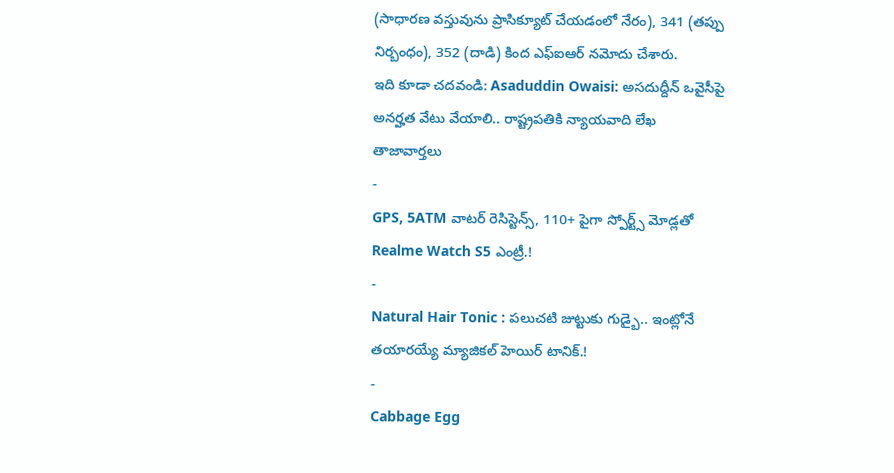(సాధారణ వస్తువును ప్రాసిక్యూట్ చేయడంలో నేరం), 341 (తప్పు నిర్బంధం), 352 (దాడి) కింద ఎఫ్ఐఆర్ నమోదు చేశారు.
ఇది కూడా చదవండి: Asaduddin Owaisi: అసదుద్దీన్ ఒవైసీపై అనర్హత వేటు వేయాలి.. రాష్ట్రపతికి న్యాయవాది లేఖ
తాజావార్తలు
-
GPS, 5ATM వాటర్ రెసిస్టెన్స్, 110+ పైగా స్పోర్ట్స్ మోడ్లతో Realme Watch S5 ఎంట్రీ.!
-
Natural Hair Tonic : పలుచటి జుట్టుకు గుడ్బై.. ఇంట్లోనే తయారయ్యే మ్యాజికల్ హెయిర్ టానిక్.!
-
Cabbage Egg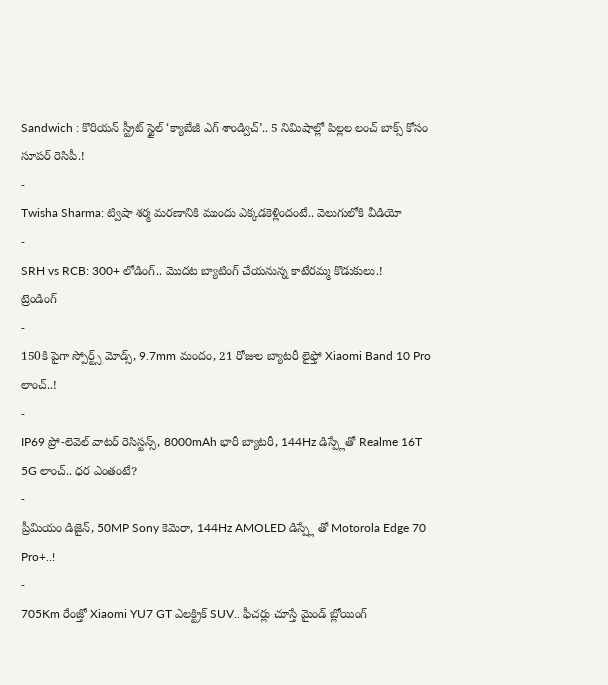Sandwich : కొరియన్ స్ట్రీట్ స్టైల్ ‘క్యాబేజీ ఎగ్ శాండ్విచ్’.. 5 నిమిషాల్లో పిల్లల లంచ్ బాక్స్ కోసం సూపర్ రెసిపీ.!
-
Twisha Sharma: ట్విషా శర్మ మరణానికి ముందు ఎక్కడకెళ్లిందంటే.. వెలుగులోకి వీడియో
-
SRH vs RCB: 300+ లోడింగ్.. మొదట బ్యాటింగ్ చేయనున్న కాటేరమ్మ కొడుకులు.!
ట్రెండింగ్
-
150కి పైగా స్పోర్ట్స్ మోడ్స్, 9.7mm మందం, 21 రోజుల బ్యాటరీ లైఫ్తో Xiaomi Band 10 Pro లాంచ్..!
-
IP69 ప్రో-లెవెల్ వాటర్ రెసిస్టన్స్, 8000mAh భారీ బ్యాటరీ, 144Hz డిస్ప్లేతో Realme 16T 5G లాంచ్.. ధర ఎంతంటే?
-
ప్రీమియం డిజైన్, 50MP Sony కెమెరా, 144Hz AMOLED డిస్ప్లే తో Motorola Edge 70 Pro+..!
-
705Km రేంజ్తో Xiaomi YU7 GT ఎలక్ట్రిక్ SUV.. ఫీచర్లు చూస్తే మైండ్ బ్లోయింగ్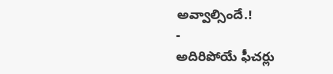అవ్వాల్సిందే.!
-
అదిరిపోయే ఫీచర్లు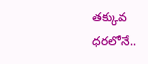తక్కువ ధరలోనే..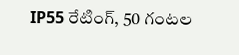IP55 రేటింగ్, 50 గంటల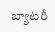బ్యాటరీ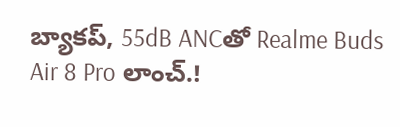బ్యాకప్, 55dB ANCతో Realme Buds Air 8 Pro లాంచ్.!